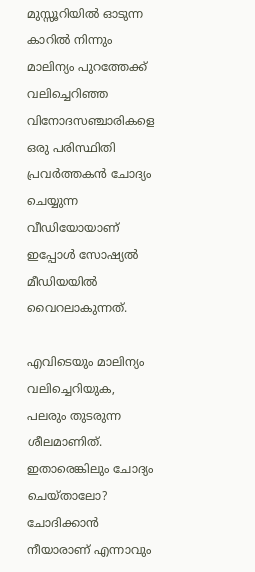മുസ്സൂറിയിൽ ഓടുന്ന കാറിൽ നിന്നും മാലിന്യം പുറത്തേക്ക് വലിച്ചെറിഞ്ഞ വിനോദസഞ്ചാരികളെ ഒരു പരിസ്ഥിതി പ്രവർത്തകൻ ചോദ്യം ചെയ്യുന്ന വീഡിയോയാണ് ഇപ്പോള്‍ സോഷ്യൽ മീഡിയയിൽ വൈറലാകുന്നത്.

എവിടെയും മാലിന്യം വലിച്ചെറിയുക, പലരും തുടരുന്ന ശീലമാണിത്. ഇതാരെങ്കിലും ചോദ്യം ചെയ്താലോ? ചോദിക്കാൻ നീയാരാണ് എന്നാവും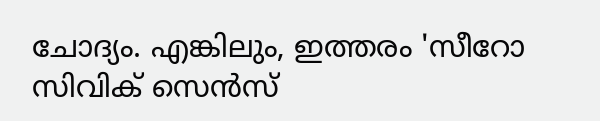ചോദ്യം. എങ്കിലും, ഇത്തരം 'സീറോ സിവിക് സെൻസ്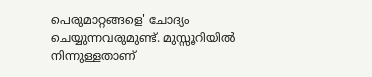പെരുമാറ്റങ്ങളെ' ചോദ്യം ചെയ്യുന്നവരുമുണ്ട്. മുസ്സൂറിയിൽ നിന്നുള്ളതാണ്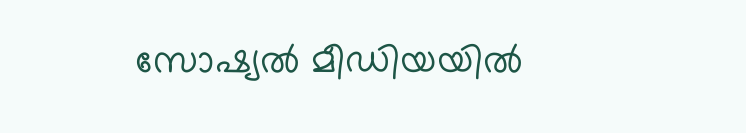സോഷ്യൽ മീഡിയയിൽ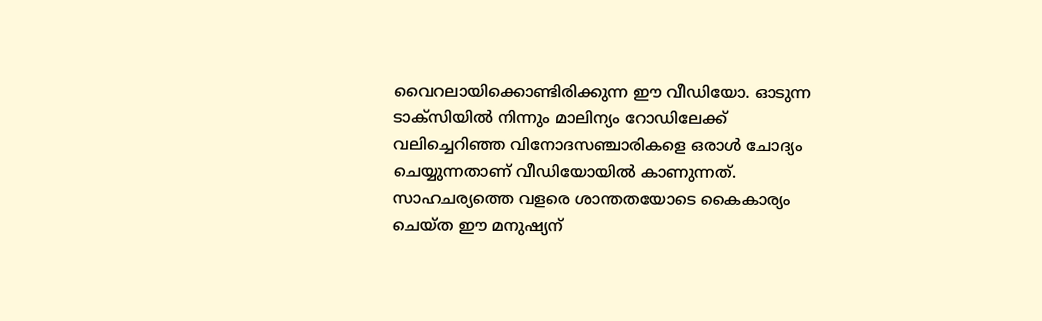വൈറലായിക്കൊണ്ടിരിക്കുന്ന ഈ വീഡിയോ. ഓടുന്ന ടാക്സിയിൽ നിന്നും മാലിന്യം റോഡിലേക്ക് വലിച്ചെറിഞ്ഞ വിനോദസഞ്ചാരികളെ ഒരാൾ ചോദ്യം ചെയ്യുന്നതാണ് വീഡിയോയിൽ കാണുന്നത്. സാഹചര്യത്തെ വളരെ ശാന്തതയോടെ കൈകാര്യം ചെയ്ത ഈ മനുഷ്യന്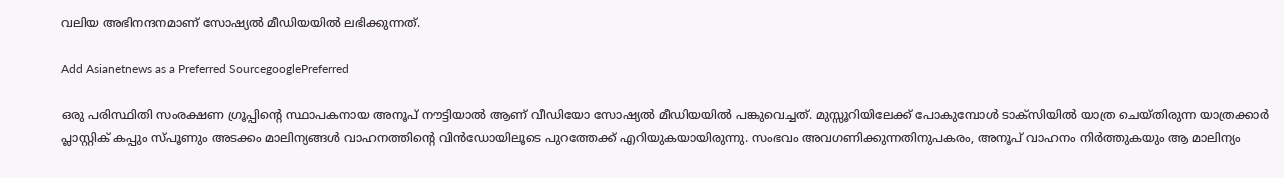വലിയ അഭിനന്ദനമാണ് സോഷ്യൽ മീഡിയയിൽ ലഭിക്കുന്നത്.

Add Asianetnews as a Preferred SourcegooglePreferred

ഒരു പരിസ്ഥിതി സംരക്ഷണ ഗ്രൂപ്പിന്റെ സ്ഥാപകനായ അനൂപ് നൗട്ടിയാൽ ആണ് വീഡിയോ സോഷ്യൽ മീഡിയയിൽ പങ്കുവെച്ചത്. മുസ്സൂറിയിലേക്ക് പോകുമ്പോൾ ടാക്സിയിൽ യാത്ര ചെയ്തിരുന്ന യാത്രക്കാർ പ്ലാസ്റ്റിക് കപ്പും സ്പൂണും അടക്കം മാലിന്യങ്ങൾ വാഹനത്തിന്റെ വിൻഡോയിലൂടെ പുറത്തേക്ക് എറിയുകയായിരുന്നു. സംഭവം അവഗണിക്കുന്നതിനുപകരം, അനൂപ് വാഹനം നിർത്തുകയും ആ മാലിന്യം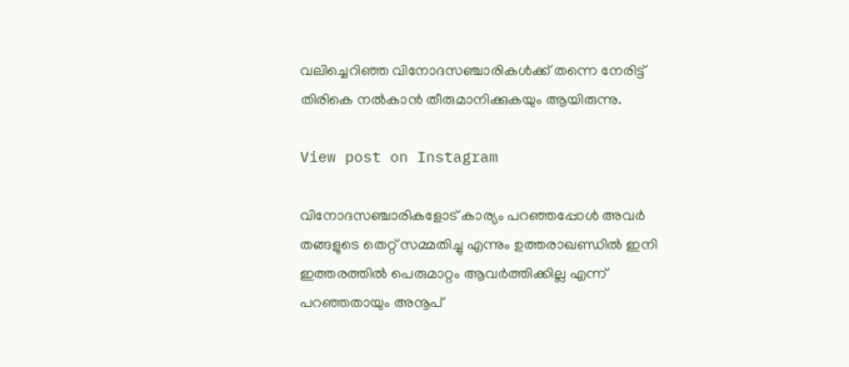വലിച്ചെറിഞ്ഞ വിനോദസഞ്ചാരികൾക്ക് തന്നെ നേരിട്ട് തിരികെ നൽകാൻ തീരുമാനിക്കുകയും ആയിരുന്നു.

View post on Instagram

വിനോദസഞ്ചാരികളോട് കാര്യം പറഞ്ഞപ്പോൾ അവർ തങ്ങളുടെ തെറ്റ് സമ്മതിച്ചു എന്നും ഉത്തരാഖണ്ഡിൽ ഇനി ഇത്തരത്തിൽ പെരുമാറ്റം ആവർത്തിക്കില്ല എന്ന് പറഞ്ഞതായും അനൂപ്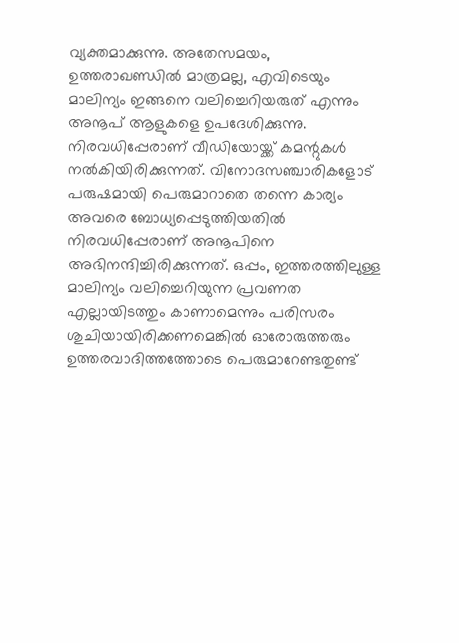വ്യക്തമാക്കുന്നു. അതേസമയം, ഉത്തരാഖണ്ഡിൽ മാത്രമല്ല, എവിടെയും മാലിന്യം ഇങ്ങനെ വലിച്ചെറിയരുത് എന്നും അനൂപ് ആളുകളെ ഉപദേശിക്കുന്നു. നിരവധിപ്പേരാണ് വീഡിയോയ്ക്ക് കമന്റുകൾ നൽകിയിരിക്കുന്നത്. വിനോദസഞ്ചാരികളോട് പരുഷമായി പെരുമാറാതെ തന്നെ കാര്യം അവരെ ബോധ്യപ്പെടുത്തിയതിൽ നിരവധിപ്പേരാണ് അനൂപിനെ അഭിനന്ദിച്ചിരിക്കുന്നത്. ഒപ്പം, ഇത്തരത്തിലുള്ള മാലിന്യം വലിച്ചെറിയുന്ന പ്രവണത എല്ലായിടത്തും കാണാമെന്നും പരിസരം ശുചിയായിരിക്കണമെങ്കിൽ ഓരോരുത്തരും ഉത്തരവാദിത്തത്തോടെ പെരുമാറേണ്ടതുണ്ട്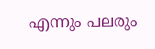എന്നും പലരും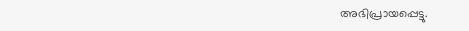അഭിപ്രായപ്പെട്ടു.